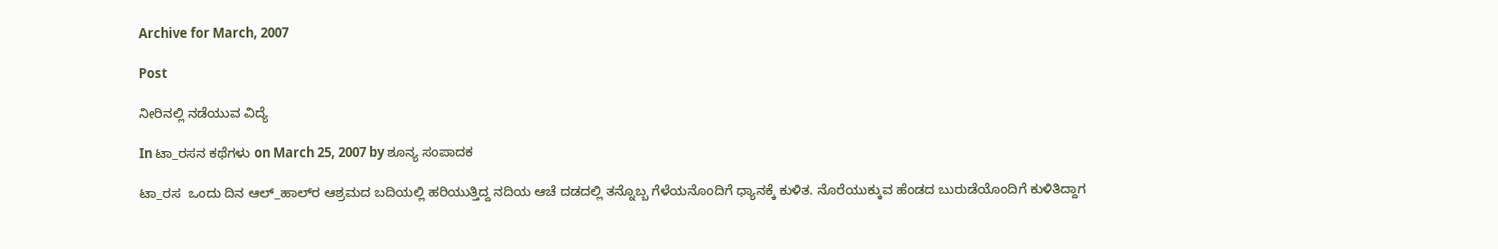Archive for March, 2007

Post

ನೀರಿನಲ್ಲಿ ನಡೆಯುವ ವಿದ್ಯೆ

In ಟಾ_ರಸನ ಕಥೆಗಳು on March 25, 2007 by ಶೂನ್ಯ ಸಂಪಾದಕ

ಟಾ_ರಸ  ಒಂದು ದಿನ ಆಲ್‌_ಹಾಲ್‌ರ ಆಶ್ರಮದ ಬದಿಯಲ್ಲಿ ಹರಿಯುತ್ತಿದ್ದ ನದಿಯ ಆಚೆ ದಡದಲ್ಲಿ ತನ್ನೊಬ್ಬ ಗೆಳೆಯನೊಂದಿಗೆ ಧ್ಯಾನಕ್ಕೆ ಕುಳಿತ. ನೊರೆಯುಕ್ಕುವ ಹೆಂಡದ ಬುರುಡೆಯೊಂದಿಗೆ ಕುಳಿತಿದ್ದಾಗ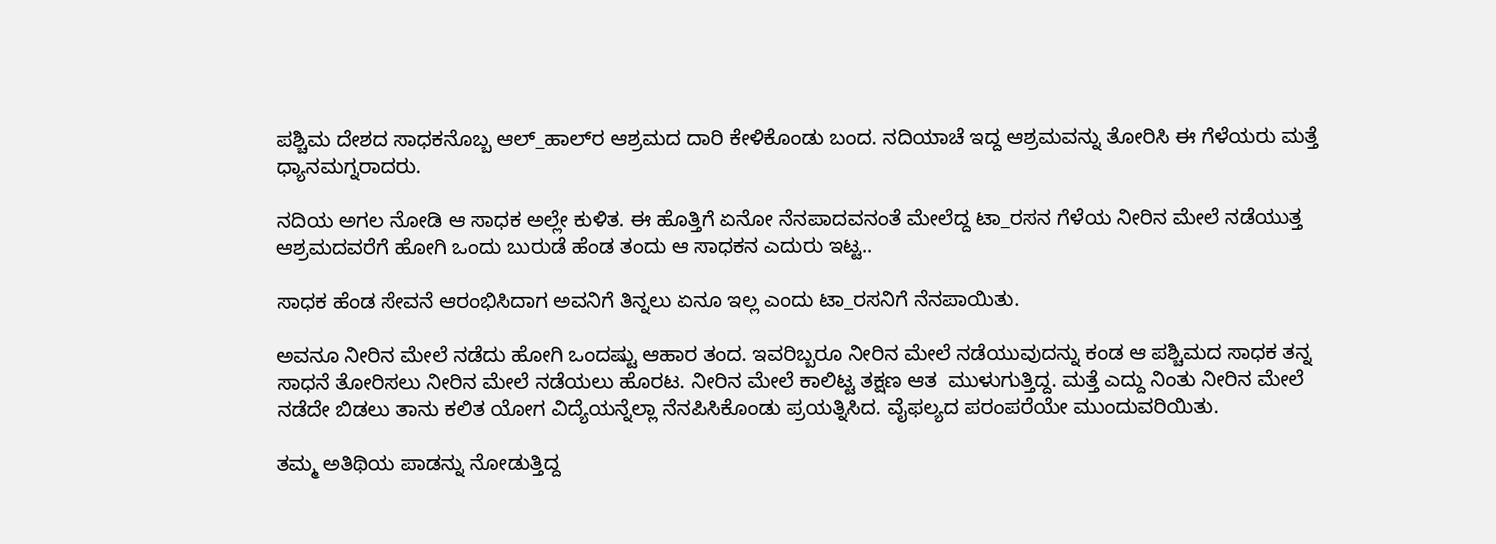ಪಶ್ಚಿಮ ದೇಶದ ಸಾಧಕನೊಬ್ಬ ಆಲ್‌_ಹಾಲ್‌ರ ಆಶ್ರಮದ ದಾರಿ ಕೇಳಿಕೊಂಡು ಬಂದ. ನದಿಯಾಚೆ ಇದ್ದ ಆಶ್ರಮವನ್ನು ತೋರಿಸಿ ಈ ಗೆಳೆಯರು ಮತ್ತೆ ಧ್ಯಾನಮಗ್ನರಾದರು.

ನದಿಯ ಅಗಲ ನೋಡಿ ಆ ಸಾಧಕ ಅಲ್ಲೇ ಕುಳಿತ. ಈ ಹೊತ್ತಿಗೆ ಏನೋ ನೆನಪಾದವನಂತೆ ಮೇಲೆದ್ದ ಟಾ_ರಸನ ಗೆಳೆಯ ನೀರಿನ ಮೇಲೆ ನಡೆಯುತ್ತ ಆಶ್ರಮದವರೆಗೆ ಹೋಗಿ ಒಂದು ಬುರುಡೆ ಹೆಂಡ ತಂದು ಆ ಸಾಧಕನ ಎದುರು ಇಟ್ಟ..

ಸಾಧಕ ಹೆಂಡ ಸೇವನೆ ಆರಂಭಿಸಿದಾಗ ಅವನಿಗೆ ತಿನ್ನಲು ಏನೂ ಇಲ್ಲ ಎಂದು ಟಾ_ರಸನಿಗೆ ನೆನಪಾಯಿತು.

ಅವನೂ ನೀರಿನ ಮೇಲೆ ನಡೆದು ಹೋಗಿ ಒಂದಷ್ಟು ಆಹಾರ ತಂದ. ಇವರಿಬ್ಬರೂ ನೀರಿನ ಮೇಲೆ ನಡೆಯುವುದನ್ನು ಕಂಡ ಆ ಪಶ್ಚಿಮದ ಸಾಧಕ ತನ್ನ ಸಾಧನೆ ತೋರಿಸಲು ನೀರಿನ ಮೇಲೆ ನಡೆಯಲು ಹೊರಟ. ನೀರಿನ ಮೇಲೆ ಕಾಲಿಟ್ಟ ತಕ್ಷಣ ಆತ  ಮುಳುಗುತ್ತಿದ್ದ. ಮತ್ತೆ ಎದ್ದು ನಿಂತು ನೀರಿನ ಮೇಲೆ ನಡೆದೇ ಬಿಡಲು ತಾನು ಕಲಿತ ಯೋಗ ವಿದ್ಯೆಯನ್ನೆಲ್ಲಾ ನೆನಪಿಸಿಕೊಂಡು ಪ್ರಯತ್ನಿಸಿದ. ವೈಫಲ್ಯದ ಪರಂಪರೆಯೇ ಮುಂದುವರಿಯಿತು.

ತಮ್ಮ ಅತಿಥಿಯ ಪಾಡನ್ನು ನೋಡುತ್ತಿದ್ದ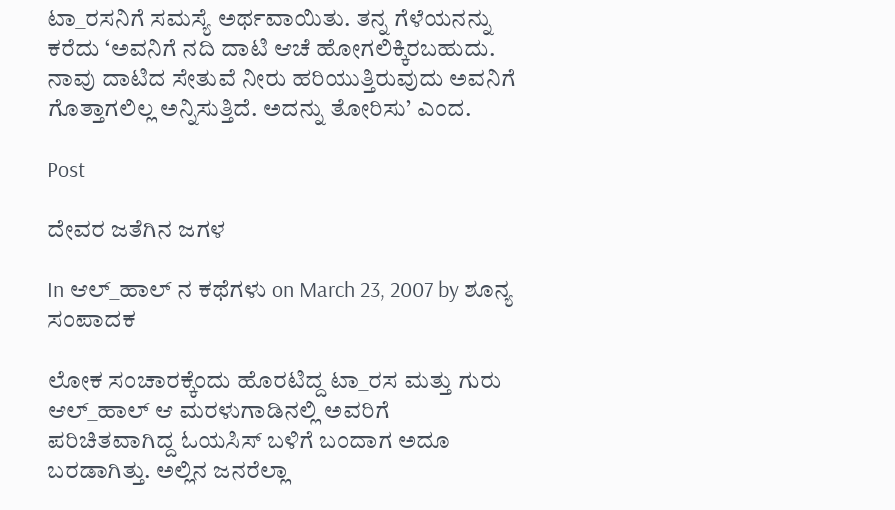ಟಾ_ರಸನಿಗೆ ಸಮಸ್ಯೆ ಅರ್ಥವಾಯಿತು. ತನ್ನ ಗೆಳೆಯನನ್ನು ಕರೆದು ‘ಅವನಿಗೆ ನದಿ ದಾಟಿ ಆಚೆ ಹೋಗಲಿಕ್ಕಿರಬಹುದು. ನಾವು ದಾಟಿದ ಸೇತುವೆ ನೀರು ಹರಿಯುತ್ತಿರುವುದು ಅವನಿಗೆ ಗೊತ್ತಾಗಲಿಲ್ಲ ಅನ್ನಿಸುತ್ತಿದೆ. ಅದನ್ನು ತೋರಿಸು’ ಎಂದ.

Post

ದೇವರ ಜತೆಗಿನ ಜಗಳ

In ಆಲ್_ಹಾಲ್ ನ ಕಥೆಗಳು on March 23, 2007 by ಶೂನ್ಯ ಸಂಪಾದಕ

ಲೋಕ ಸಂಚಾರಕ್ಕೆಂದು ಹೊರಟಿದ್ದ ಟಾ_ರಸ ಮತ್ತು ಗುರು ಆಲ್_ಹಾಲ್ ಆ ಮರಳುಗಾಡಿನಲ್ಲಿ ಅವರಿಗೆ ಪರಿಚಿತವಾಗಿದ್ದ ಓಯಸಿಸ್ ಬಳಿಗೆ ಬಂದಾಗ ಅದೂ ಬರಡಾಗಿತ್ತು. ಅಲ್ಲಿನ ಜನರೆಲ್ಲಾ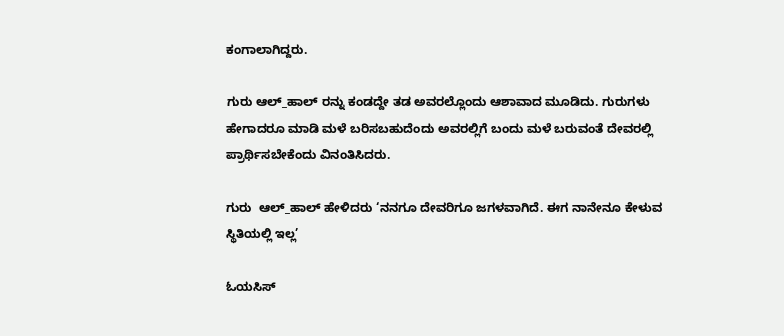ಕಂಗಾಲಾಗಿದ್ದರು.

ಗುರು ಆಲ್_ಹಾಲ್ ರನ್ನು ಕಂಡದ್ದೇ ತಡ ಅವರಲ್ಲೊಂದು ಆಶಾವಾದ ಮೂಡಿದು. ಗುರುಗಳು ಹೇಗಾದರೂ ಮಾಡಿ ಮಳೆ ಬರಿಸಬಹುದೆಂದು ಅವರಲ್ಲಿಗೆ ಬಂದು ಮಳೆ ಬರುವಂತೆ ದೇವರಲ್ಲಿ ಪ್ರಾರ್ಥಿಸಬೇಕೆಂದು ವಿನಂತಿಸಿದರು.

ಗುರು  ಆಲ್_ಹಾಲ್ ಹೇಳಿದರು ‘ನನಗೂ ದೇವರಿಗೂ ಜಗಳವಾಗಿದೆ. ಈಗ ನಾನೇನೂ ಕೇಳುವ ಸ್ಥಿತಿಯಲ್ಲಿ ಇಲ್ಲ’

ಓಯಸಿಸ್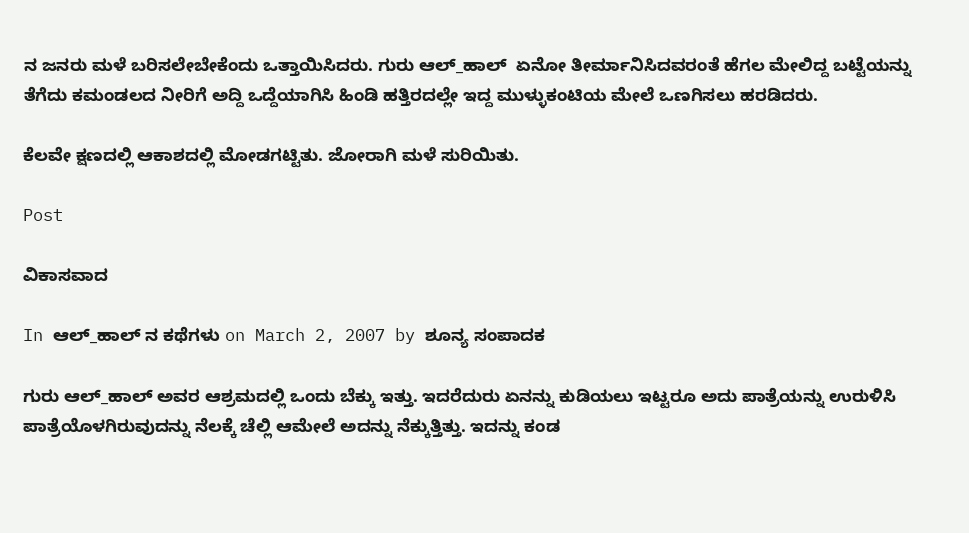ನ ಜನರು ಮಳೆ ಬರಿಸಲೇಬೇಕೆಂದು ಒತ್ತಾಯಿಸಿದರು. ಗುರು ಆಲ್_ಹಾಲ್  ಏನೋ ತೀರ್ಮಾನಿಸಿದವರಂತೆ ಹೆಗಲ ಮೇಲಿದ್ದ ಬಟ್ಟೆಯನ್ನು ತೆಗೆದು ಕಮಂಡಲದ ನೀರಿಗೆ ಅದ್ದಿ ಒದ್ದೆಯಾಗಿಸಿ ಹಿಂಡಿ ಹತ್ತಿರದಲ್ಲೇ ಇದ್ದ ಮುಳ್ಳುಕಂಟಿಯ ಮೇಲೆ ಒಣಗಿಸಲು ಹರಡಿದರು.

ಕೆಲವೇ ಕ್ಷಣದಲ್ಲಿ ಆಕಾಶದಲ್ಲಿ ಮೋಡಗಟ್ಟಿತು. ಜೋರಾಗಿ ಮಳೆ ಸುರಿಯಿತು.

Post

ವಿಕಾಸವಾದ

In ಆಲ್_ಹಾಲ್ ನ ಕಥೆಗಳು on March 2, 2007 by ಶೂನ್ಯ ಸಂಪಾದಕ

ಗುರು ಆಲ್_ಹಾಲ್ ಅವರ ಆಶ್ರಮದಲ್ಲಿ ಒಂದು ಬೆಕ್ಕು ಇತ್ತು. ಇದರೆದುರು ಏನನ್ನು ಕುಡಿಯಲು ಇಟ್ಟರೂ ಅದು ಪಾತ್ರೆಯನ್ನು ಉರುಳಿಸಿ ಪಾತ್ರೆಯೊಳಗಿರುವುದನ್ನು ನೆಲಕ್ಕೆ ಚೆಲ್ಲಿ ಆಮೇಲೆ ಅದನ್ನು ನೆಕ್ಕುತ್ತಿತ್ತು. ಇದನ್ನು ಕಂಡ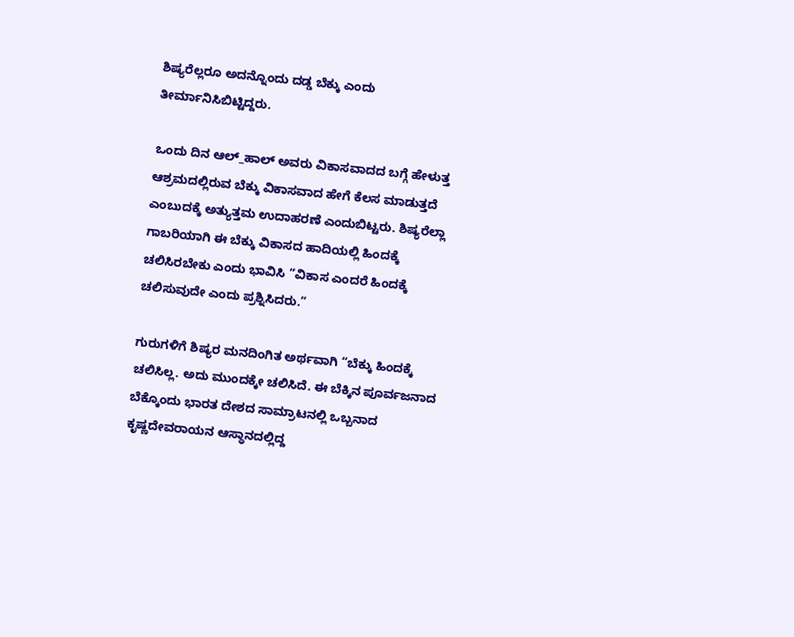ಶಿಷ್ಯರೆಲ್ಲರೂ ಅದನ್ನೊಂದು ದಡ್ಡ ಬೆಕ್ಕು ಎಂದು ತೀರ್ಮಾನಿಸಿಬಿಟ್ಟಿದ್ದರು.

ಒಂದು ದಿನ ಆಲ್_ಹಾಲ್ ಅವರು ವಿಕಾಸವಾದದ ಬಗ್ಗೆ ಹೇಳುತ್ತ ಆಶ್ರಮದಲ್ಲಿರುವ ಬೆಕ್ಕು ವಿಕಾಸವಾದ ಹೇಗೆ ಕೆಲಸ ಮಾಡುತ್ತದೆ ಎಂಬುದಕ್ಕೆ ಅತ್ಯುತ್ತಮ ಉದಾಹರಣೆ ಎಂದುಬಿಟ್ಟರು. ಶಿಷ್ಯರೆಲ್ಲಾ ಗಾಬರಿಯಾಗಿ ಈ ಬೆಕ್ಕು ವಿಕಾಸದ ಹಾದಿಯಲ್ಲಿ ಹಿಂದಕ್ಕೆ ಚಲಿಸಿರಬೇಕು ಎಂದು ಭಾವಿಸಿ “ವಿಕಾಸ ಎಂದರೆ ಹಿಂದಕ್ಕೆ ಚಲಿಸುವುದೇ ಎಂದು ಪ್ರಶ್ನಿಸಿದರು.”

ಗುರುಗಳಿಗೆ ಶಿಷ್ಯರ ಮನದಿಂಗಿತ ಅರ್ಥವಾಗಿ “ಬೆಕ್ಕು ಹಿಂದಕ್ಕೆ ಚಲಿಸಿಲ್ಲ. ಅದು ಮುಂದಕ್ಕೇ ಚಲಿಸಿದೆ. ಈ ಬೆಕ್ಕಿನ ಪೂರ್ವಜನಾದ ಬೆಕ್ಕೊಂದು ಭಾರತ ದೇಶದ ಸಾಮ್ರಾಟನಲ್ಲಿ ಒಬ್ಬನಾದ ಕೃಷ್ಣದೇವರಾಯನ ಆಸ್ಥಾನದಲ್ಲಿದ್ದ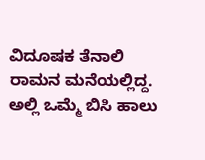ವಿದೂಷಕ ತೆನಾಲಿ ರಾಮನ ಮನೆಯಲ್ಲಿದ್ದ. ಅಲ್ಲಿ ಒಮ್ಮೆ ಬಿಸಿ ಹಾಲು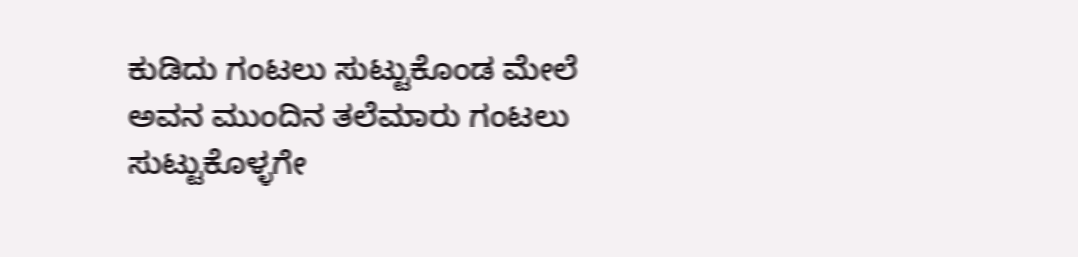ಕುಡಿದು ಗಂಟಲು ಸುಟ್ಟುಕೊಂಡ ಮೇಲೆ ಅವನ ಮುಂದಿನ ತಲೆಮಾರು ಗಂಟಲು ಸುಟ್ಟುಕೊಳ್ಳಗೇ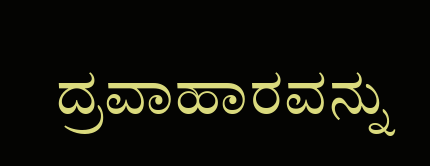ದ್ರವಾಹಾರವನ್ನು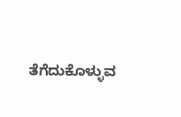ತೆಗೆದುಕೊಳ್ಳುವ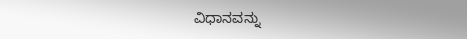ವಿಧಾನವನ್ನು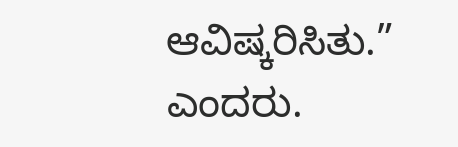ಆವಿಷ್ಕರಿಸಿತು.” ಎಂದರು.